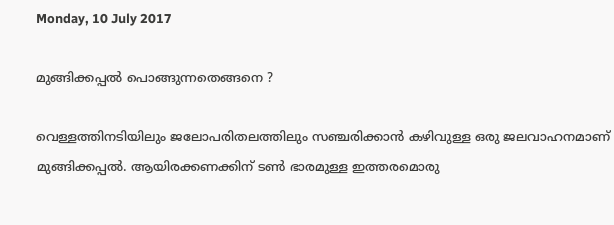Monday, 10 July 2017

മുങ്ങിക്കപ്പൽ പൊങ്ങുന്നതെങ്ങനെ ?

വെള്ളത്തിനടിയിലും ജലോപരിതലത്തിലും സഞ്ചരിക്കാൻ കഴിവുള്ള ഒരു ജലവാഹനമാണ് മുങ്ങിക്കപ്പൽ. ആയിരക്കണക്കിന് ടൺ ഭാരമുള്ള ഇത്തരമൊരു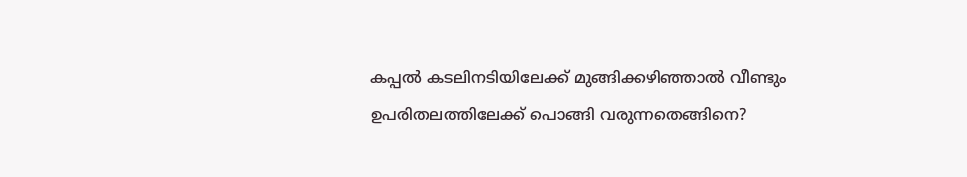കപ്പൽ കടലിനടിയിലേക്ക് മുങ്ങിക്കഴിഞ്ഞാൽ വീണ്ടും ഉപരിതലത്തിലേക്ക് പൊങ്ങി വരുന്നതെങ്ങിനെ?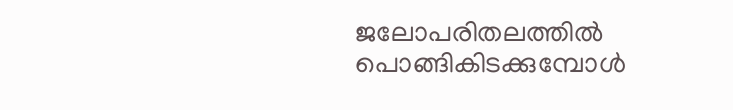ജലോപരിതലത്തിൽ പൊങ്ങികിടക്കുമ്പോൾ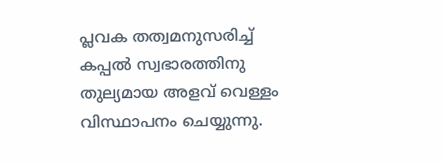പ്ലവക തത്വമനുസരിച്ച് കപ്പൽ സ്വഭാരത്തിനു തുല്യമായ അളവ് വെള്ളം വിസ്ഥാപനം ചെയ്യുന്നു.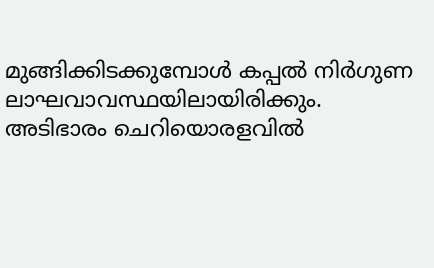മുങ്ങിക്കിടക്കുമ്പോൾ കപ്പൽ നിർഗുണ ലാഘവാവസ്ഥയിലായിരിക്കും. അടിഭാരം ചെറിയൊരളവിൽ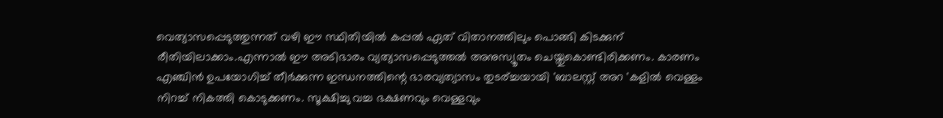വെത്യാസപ്പെടുത്തുന്നത് വഴി ഈ സ്ഥിതിയിൽ കപ്പൽ ഏത് വിതാനത്തിലും പൊങ്ങി കിടക്കുന് രീതിയിലാക്കാം.എന്നാൽ ഈ അടിഭാരം വ്യത്യാസപ്പെടുത്തൽ അനുസ്യൂതം ചെയ്തുകൊണ്ടിരിക്കണം. കാരണം എഞ്ചിൻ ഉപയോഗിച്ച് തീർക്കുന്ന ഇന്ധനത്തിന്റെ ഭാരവ്യത്യാസം തുടര്ച്ചയായി 'ബാലസ്റ്റ് അറ 'കളിൽ വെള്ളം നിറച്ച് നികത്തി കൊടുക്കണം. സൂക്ഷിച്ചു വച്ച ഭക്ഷണവും വെള്ളവും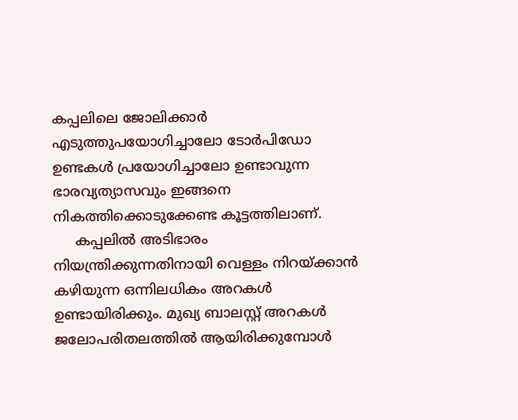കപ്പലിലെ ജോലിക്കാർ എടുത്തുപയോഗിച്ചാലോ ടോർപിഡോ ഉണ്ടകൾ പ്രയോഗിച്ചാലോ ഉണ്ടാവുന്ന ഭാരവ്യത്യാസവും ഇങ്ങനെ നികത്തിക്കൊടുക്കേണ്ട കൂട്ടത്തിലാണ്.
     കപ്പലിൽ അടിഭാരം നിയന്ത്രിക്കുന്നതിനായി വെള്ളം നിറയ്ക്കാൻ കഴിയുന്ന ഒന്നിലധികം അറകൾ ഉണ്ടായിരിക്കും. മുഖ്യ ബാലസ്റ്റ് അറകൾ ജലോപരിതലത്തിൽ ആയിരിക്കുമ്പോൾ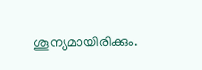ശൂന്യമായിരിക്കും.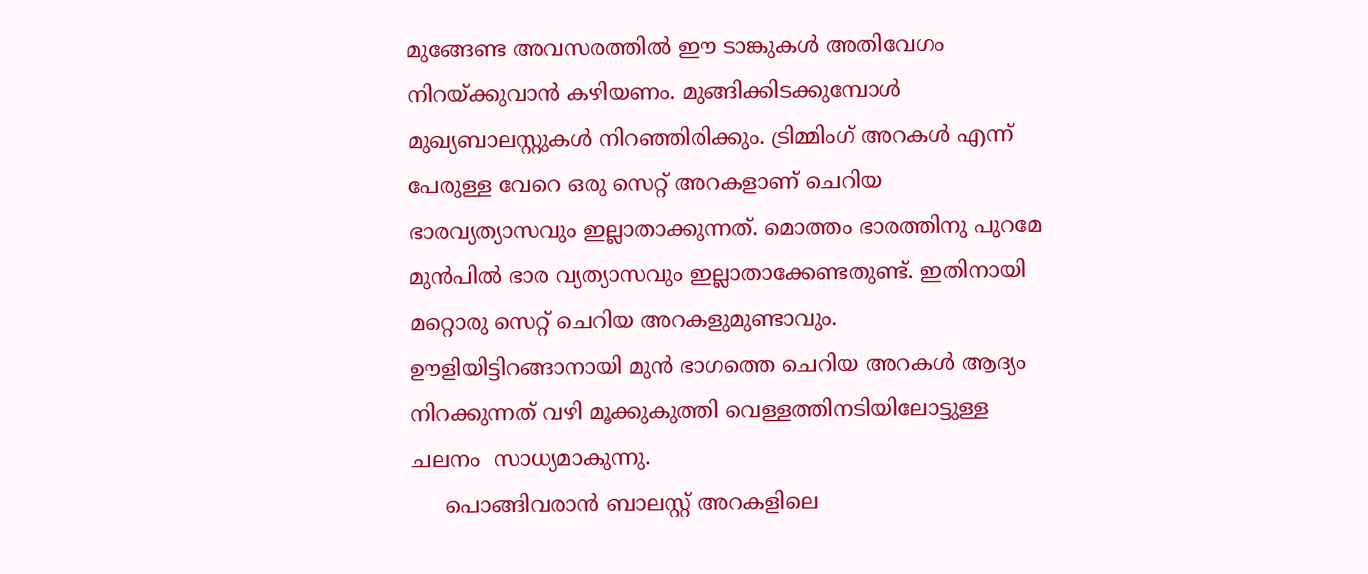മുങ്ങേണ്ട അവസരത്തിൽ ഈ ടാങ്കുകൾ അതിവേഗം നിറയ്ക്കുവാൻ കഴിയണം. മുങ്ങിക്കിടക്കുമ്പോൾ മുഖ്യബാലസ്റ്റുകൾ നിറഞ്ഞിരിക്കും. ട്രിമ്മിംഗ് അറകൾ എന്ന് പേരുള്ള വേറെ ഒരു സെറ്റ് അറകളാണ് ചെറിയ ഭാരവ്യത്യാസവും ഇല്ലാതാക്കുന്നത്. മൊത്തം ഭാരത്തിനു പുറമേ മുൻപിൽ ഭാര വ്യത്യാസവും ഇല്ലാതാക്കേണ്ടതുണ്ട്. ഇതിനായി മറ്റൊരു സെറ്റ് ചെറിയ അറകളുമുണ്ടാവും. ഊളിയിട്ടിറങ്ങാനായി മുൻ ഭാഗത്തെ ചെറിയ അറകൾ ആദ്യം നിറക്കുന്നത് വഴി മൂക്കുകുത്തി വെള്ളത്തിനടിയിലോട്ടുള്ള ചലനം  സാധ്യമാകുന്നു.
     പൊങ്ങിവരാൻ ബാലസ്റ്റ് അറകളിലെ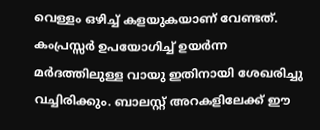വെള്ളം ഒഴിച്ച് കളയുകയാണ് വേണ്ടത്. കംപ്രസ്സർ ഉപയോഗിച്ച് ഉയർന്ന മർദത്തിലുള്ള വായു ഇതിനായി ശേഖരിച്ചു വച്ചിരിക്കും. ബാലസ്റ്റ് അറകളിലേക്ക് ഈ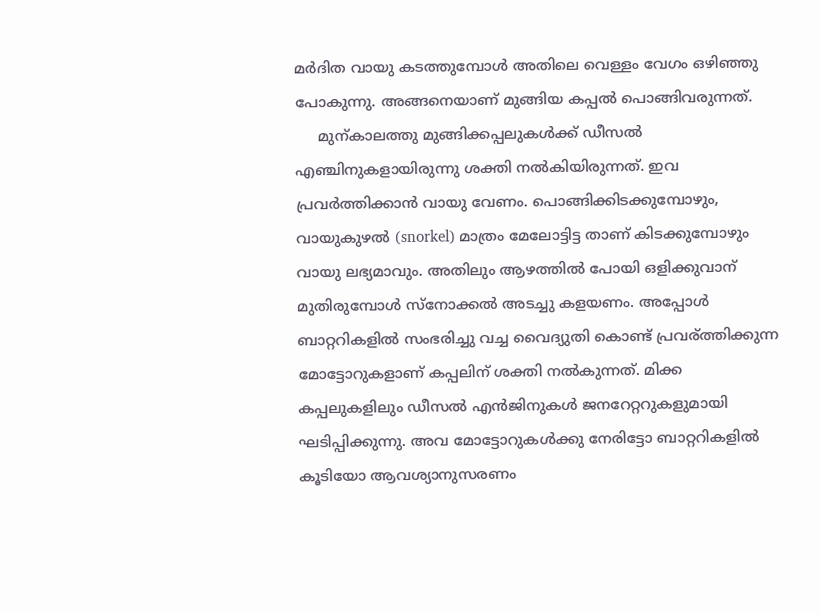മർദിത വായു കടത്തുമ്പോൾ അതിലെ വെള്ളം വേഗം ഒഴിഞ്ഞു പോകുന്നു. അങ്ങനെയാണ് മുങ്ങിയ കപ്പൽ പൊങ്ങിവരുന്നത്.
     മുന്കാലത്തു മുങ്ങിക്കപ്പലുകൾക്ക് ഡീസൽ എഞ്ചിനുകളായിരുന്നു ശക്തി നൽകിയിരുന്നത്. ഇവ പ്രവർത്തിക്കാൻ വായു വേണം. പൊങ്ങിക്കിടക്കുമ്പോഴും, വായുകുഴൽ (snorkel) മാത്രം മേലോട്ടിട്ട താണ്‌ കിടക്കുമ്പോഴും വായു ലഭ്യമാവും. അതിലും ആഴത്തിൽ പോയി ഒളിക്കുവാന് മുതിരുമ്പോൾ സ്‌നോക്കൽ അടച്ചു കളയണം. അപ്പോൾ ബാറ്ററികളിൽ സംഭരിച്ചു വച്ച വൈദ്യുതി കൊണ്ട് പ്രവര്ത്തിക്കുന്ന മോട്ടോറുകളാണ് കപ്പലിന് ശക്തി നൽകുന്നത്. മിക്ക കപ്പലുകളിലും ഡീസൽ എൻജിനുകൾ ജനറേറ്ററുകളുമായി ഘടിപ്പിക്കുന്നു. അവ മോട്ടോറുകൾക്കു നേരിട്ടോ ബാറ്ററികളിൽ കൂടിയോ ആവശ്യാനുസരണം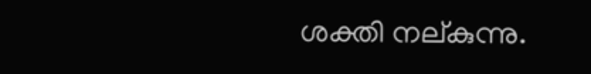ശക്തി നല്കുന്നു.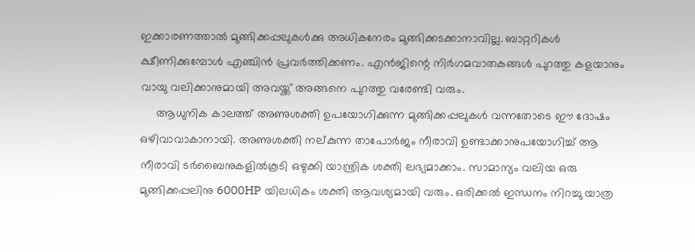ഇക്കാരണത്താൽ മുങ്ങിക്കപ്പലുകൾക്കു അധികനേരം മുങ്ങിക്കടക്കാനാവില്ല. ബാറ്ററികൾ ക്ഷീണിക്കുമ്പോൾ എഞ്ചിൻ പ്രവർത്തിക്കണം. എൻജിന്റെ നിർഗമവാതകങ്ങൾ പുറത്തു കളയാനും വായു വലിക്കാനുമായി അവയ്ക്ക് അങ്ങനെ പുറത്തു വരേണ്ടി വരും.
     ആധുനിക കാലത്ത് അണുശക്തി ഉപയോഗിക്കുന്ന മുങ്ങിക്കപ്പലുകൾ വന്നതോടെ ഈ ദോഷം ഒഴിവാവാകാനായി. അണുശക്തി നല്കുന്ന താപോർജം നീരാവി ഉണ്ടാക്കാനുപയോഗിച്ച് ആ നീരാവി ടർബൈനുകളിൽകൂടി ഒഴുക്കി യാന്ത്രിക ശക്തി ലഭ്യമാക്കാം. സാമാന്യം വലിയ ഒരു മുങ്ങിക്കപ്പലിനു 6000HP യിലധികം ശക്തി ആവശ്യമായി വരും. ഒരിക്കൽ ഇന്ധനം നിറച്ചു യാത്ര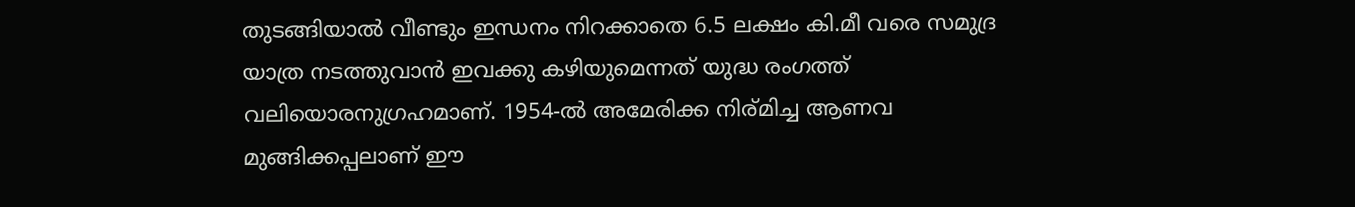തുടങ്ങിയാൽ വീണ്ടും ഇന്ധനം നിറക്കാതെ 6.5 ലക്ഷം കി.മീ വരെ സമുദ്ര യാത്ര നടത്തുവാൻ ഇവക്കു കഴിയുമെന്നത് യുദ്ധ രംഗത്ത് വലിയൊരനുഗ്രഹമാണ്. 1954-ൽ അമേരിക്ക നിര്മിച്ച ആണവ മുങ്ങിക്കപ്പലാണ് ഈ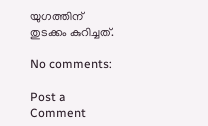യുഗത്തിന് തുടക്കം കുറിച്ചത്.

No comments:

Post a Comment